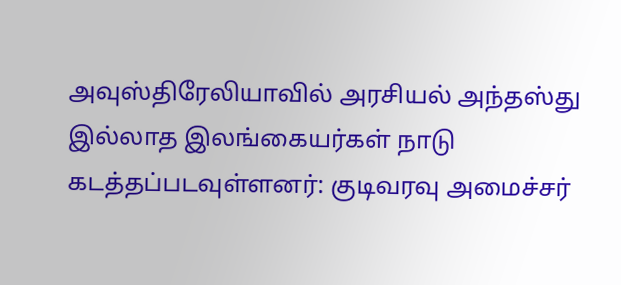அவுஸ்திரேலியாவில் அரசியல் அந்தஸ்து இல்லாத இலங்கையர்கள் நாடு கடத்தப்படவுள்ளனர்: குடிவரவு அமைச்சர்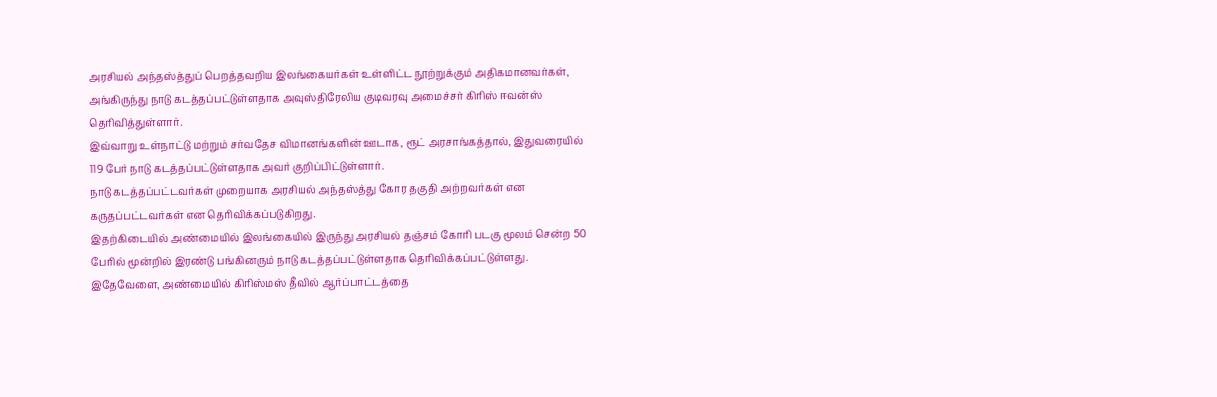அரசியல் அந்தஸ்த்துப் பெறத்தவறிய இலங்கையர்கள் உள்ளிட்ட நூற்றுக்கும் அதிகமானவர்கள், அங்கிருந்து நாடு கடத்தப்பட்டுள்ளதாக அவுஸ்திரேலிய குடிவரவு அமைச்சர் கிரிஸ் ஈவன்ஸ் தெரிவித்துள்ளார்.
இவ்வாறு உள்நாட்டு மற்றும் சர்வதேச விமானங்களின் ஊடாக, ரூட் அரசாங்கத்தால், இதுவரையில் 119 பேர் நாடு கடத்தப்பட்டுள்ளதாக அவர் குறிப்பிட்டுள்ளார்.
நாடு கடத்தப்பட்டவர்கள் முறையாக அரசியல் அந்தஸ்த்து கோர தகுதி அற்றவர்கள் என கருதப்பட்டவர்கள் என தெரிவிக்கப்படுகிறது.
இதற்கிடையில் அண்மையில் இலங்கையில் இருந்து அரசியல் தஞ்சம் கோரி படகு மூலம் சென்ற 50 பேரில் மூன்றில் இரண்டு பங்கினரும் நாடு கடத்தப்பட்டுள்ளதாக தெரிவிக்கப்பட்டுள்ளது.
இதேவேளை, அண்மையில் கிரிஸ்மஸ் தீவில் ஆர்ப்பாட்டத்தை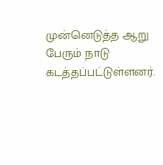முன்னெடுத்த ஆறு பேரும் நாடு கடத்தப்பட்டுள்ளனர்.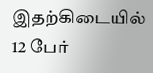இதற்கிடையில் 12 பேர்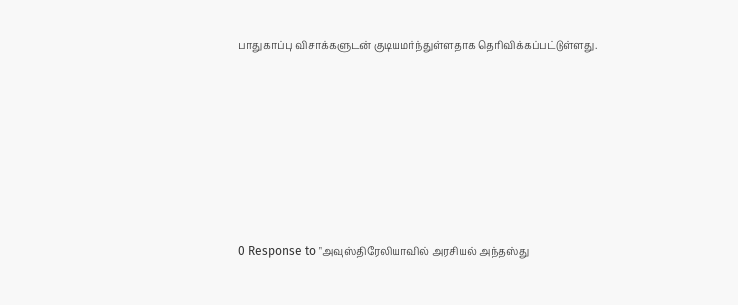பாதுகாப்பு விசாக்களுடன் குடியமர்ந்துள்ளதாக தெரிவிக்கப்பட்டுள்ளது.







0 Response to "அவுஸ்திரேலியாவில் அரசியல் அந்தஸ்து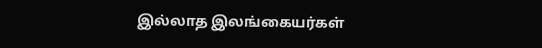இல்லாத இலங்கையர்கள்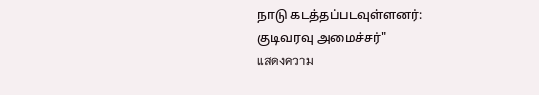நாடு கடத்தப்படவுள்ளனர்: குடிவரவு அமைச்சர்"
แสดงความ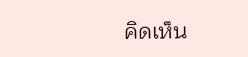คิดเห็น